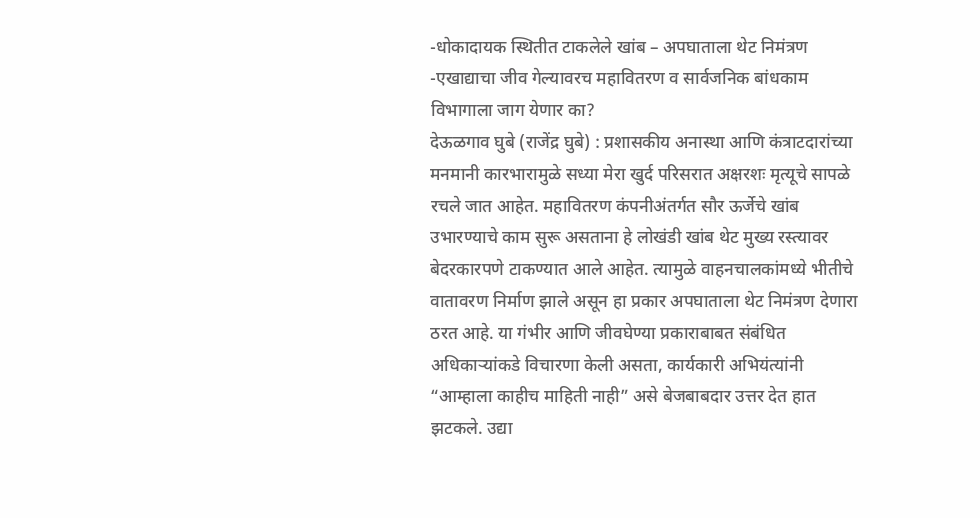-धोकादायक स्थितीत टाकलेले खांब – अपघाताला थेट निमंत्रण
-एखाद्याचा जीव गेल्यावरच महावितरण व सार्वजनिक बांधकाम विभागाला जाग येणार का?
देऊळगाव घुबे (राजेंद्र घुबे) : प्रशासकीय अनास्था आणि कंत्राटदारांच्या मनमानी कारभारामुळे सध्या मेरा खुर्द परिसरात अक्षरशः मृत्यूचे सापळे रचले जात आहेत. महावितरण कंपनीअंतर्गत सौर ऊर्जेचे खांब उभारण्याचे काम सुरू असताना हे लोखंडी खांब थेट मुख्य रस्त्यावर बेदरकारपणे टाकण्यात आले आहेत. त्यामुळे वाहनचालकांमध्ये भीतीचे वातावरण निर्माण झाले असून हा प्रकार अपघाताला थेट निमंत्रण देणारा ठरत आहे. या गंभीर आणि जीवघेण्या प्रकाराबाबत संबंधित अधिकाऱ्यांकडे विचारणा केली असता, कार्यकारी अभियंत्यांनी “आम्हाला काहीच माहिती नाही” असे बेजबाबदार उत्तर देत हात झटकले. उद्या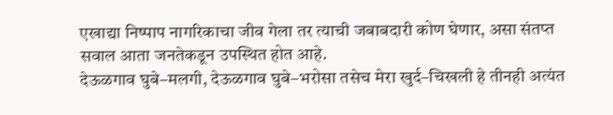एखाद्या निष्पाप नागरिकाचा जीव गेला तर त्याची जबाबदारी कोण घेणार, असा संतप्त सवाल आता जनतेकडून उपस्थित होत आहे.
देऊळगाव घुबे–मलगी, देऊळगाव घुबे–भरोसा तसेच मेरा खुर्द–चिखली हे तीनही अत्यंत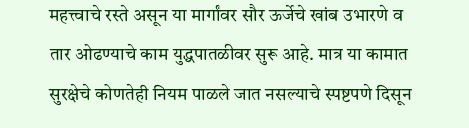महत्त्वाचे रस्ते असून या मार्गांवर सौर ऊर्जेचे खांब उभारणे व तार ओढण्याचे काम युद्धपातळीवर सुरू आहे. मात्र या कामात सुरक्षेचे कोणतेही नियम पाळले जात नसल्याचे स्पष्टपणे दिसून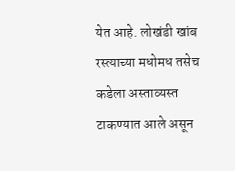येत आहे. लोखंडी खांब रस्त्याच्या मधोमध तसेच कडेला अस्ताव्यस्त टाकण्यात आले असून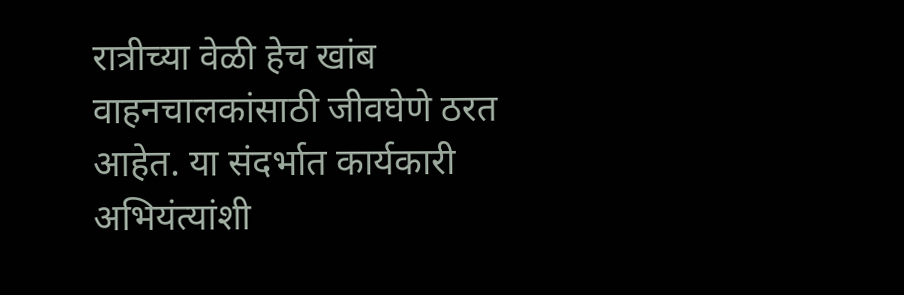रात्रीच्या वेळी हेच खांब वाहनचालकांसाठी जीवघेणे ठरत आहेत. या संदर्भात कार्यकारी अभियंत्यांशी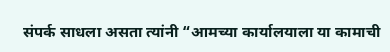संपर्क साधला असता त्यांनी “आमच्या कार्यालयाला या कामाची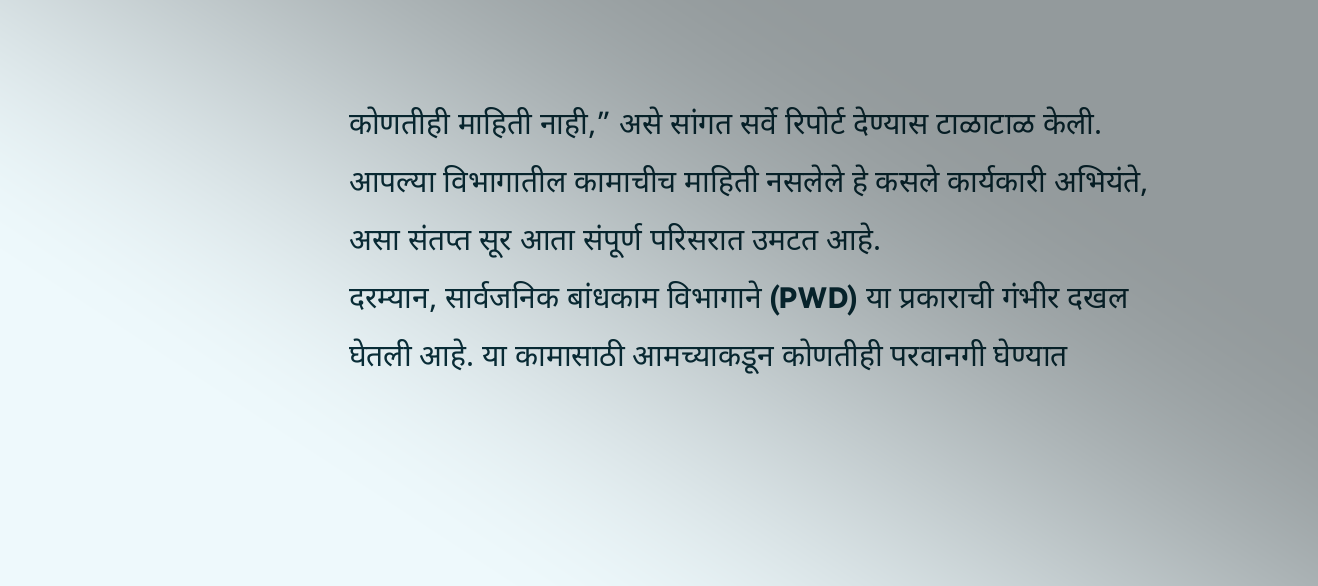कोणतीही माहिती नाही,” असे सांगत सर्वे रिपोर्ट देण्यास टाळाटाळ केली. आपल्या विभागातील कामाचीच माहिती नसलेले हे कसले कार्यकारी अभियंते, असा संतप्त सूर आता संपूर्ण परिसरात उमटत आहे.
दरम्यान, सार्वजनिक बांधकाम विभागाने (PWD) या प्रकाराची गंभीर दखल घेतली आहे. या कामासाठी आमच्याकडून कोणतीही परवानगी घेण्यात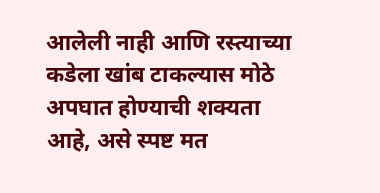आलेली नाही आणि रस्त्याच्या कडेला खांब टाकल्यास मोठे अपघात होण्याची शक्यता आहे, असे स्पष्ट मत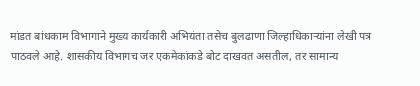मांडत बांधकाम विभागाने मुख्य कार्यकारी अभियंता तसेच बुलढाणा जिल्हाधिकाऱ्यांना लेखी पत्र पाठवले आहे. शासकीय विभागच जर एकमेकांकडे बोट दाखवत असतील, तर सामान्य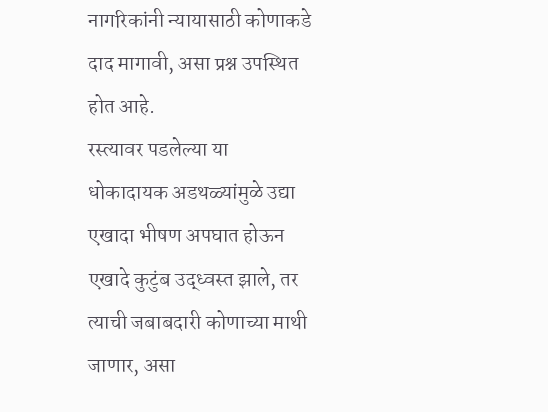नागरिकांनी न्यायासाठी कोणाकडे दाद मागावी, असा प्रश्न उपस्थित होत आहे.
रस्त्यावर पडलेल्या या धोकादायक अडथळ्यांमुळे उद्या एखादा भीषण अपघात होऊन एखादे कुटुंब उद्ध्वस्त झाले, तर त्याची जबाबदारी कोणाच्या माथी जाणार, असा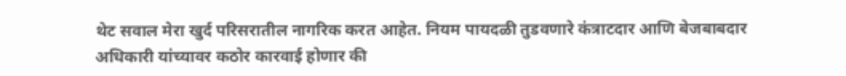थेट सवाल मेरा खुर्द परिसरातील नागरिक करत आहेत. नियम पायदळी तुडवणारे कंत्राटदार आणि बेजबाबदार अधिकारी यांच्यावर कठोर कारवाई होणार की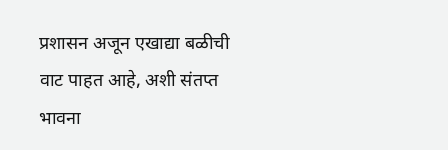प्रशासन अजून एखाद्या बळीची वाट पाहत आहे, अशी संतप्त भावना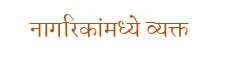नागरिकांमध्ये व्यक्त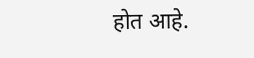होत आहे.